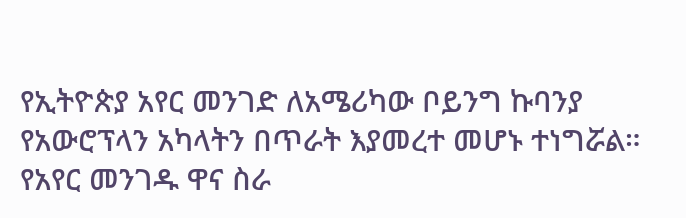የኢትዮጵያ አየር መንገድ ለአሜሪካው ቦይንግ ኩባንያ የአውሮፕላን አካላትን በጥራት እያመረተ መሆኑ ተነግሯል።
የአየር መንገዱ ዋና ስራ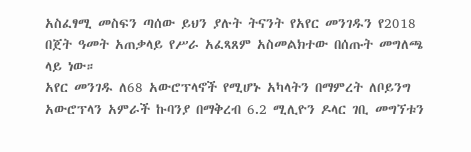አስፈፃሚ መስፍን ጣሰው ይህን ያሉት ትናንት የአየር መንገዱን የ2018 በጀት ዓመት አጠቃላይ የሥራ አፈጻጸም አስመልክተው በሰጡት መግለጫ ላይ ነው።
አየር መንገዱ ለ68 አውሮፕላኖች የሚሆኑ አካላትን በማምረት ለቦይንግ አውሮፕላን አምራች ኩባንያ በማቅረብ 6.2 ሚሊዮን ዶላር ገቢ መግኘቱን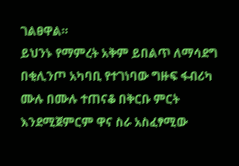ገልፀዋል።
ይህንኑ የማምረት አቅም ይበልጥ ለማሳደግ በቂሊንጦ አካባቢ የተገነባው ግዙፍ ፋብሪካ ሙሉ በሙሉ ተጠናቆ በቅርቡ ምርት እንደሚጀምርም ዋና ስራ አስፈፃሚው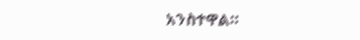አንስተዋል።